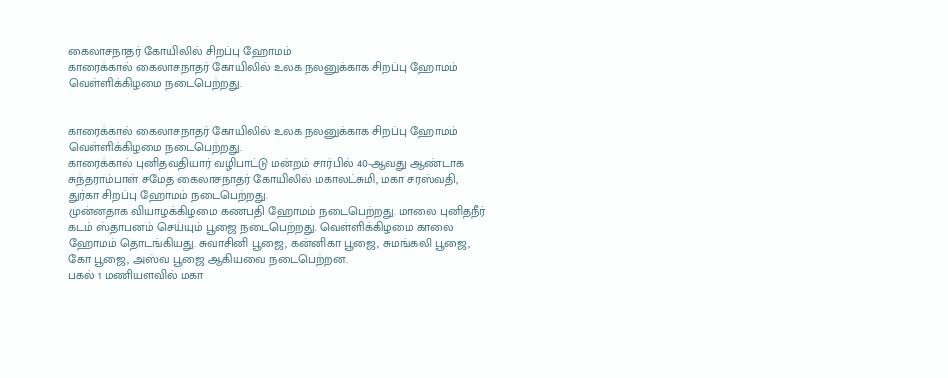கைலாசநாதர் கோயிலில் சிறப்பு ஹோமம்
காரைக்கால் கைலாசநாதர் கோயிலில் உலக நலனுக்காக சிறப்பு ஹோமம் வெள்ளிக்கிழமை நடைபெற்றது.


காரைக்கால் கைலாசநாதர் கோயிலில் உலக நலனுக்காக சிறப்பு ஹோமம் வெள்ளிக்கிழமை நடைபெற்றது.
காரைக்கால் புனிதவதியார் வழிபாட்டு மன்றம் சார்பில் 40-ஆவது ஆண்டாக சுந்தராம்பாள் சமேத கைலாசநாதர் கோயிலில் மகாலட்சுமி, மகா சரஸ்வதி, துர்கா சிறப்பு ஹோமம் நடைபெற்றது.
முன்னதாக வியாழக்கிழமை கணபதி ஹோமம் நடைபெற்றது. மாலை புனிதநீர் கடம் ஸ்தாபனம் செய்யும் பூஜை நடைபெற்றது. வெள்ளிக்கிழமை காலை ஹோமம் தொடங்கியது. சுவாசினி பூஜை, கன்னிகா பூஜை, சுமங்கலி பூஜை, கோ பூஜை, அஸ்வ பூஜை ஆகியவை நடைபெற்றன.
பகல் 1 மணியளவில் மகா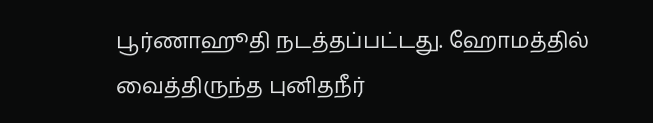பூர்ணாஹூதி நடத்தப்பட்டது. ஹோமத்தில் வைத்திருந்த புனிதநீர்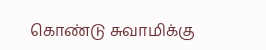கொண்டு சுவாமிக்கு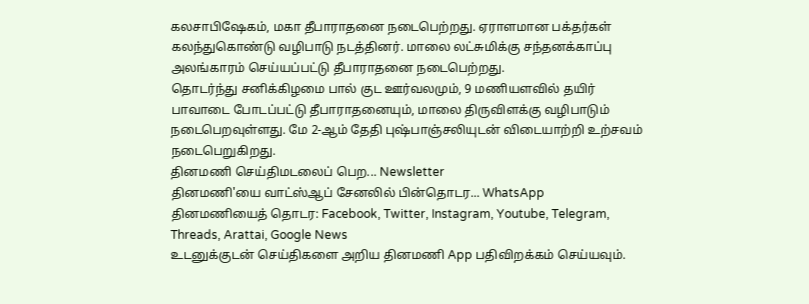கலசாபிஷேகம், மகா தீபாராதனை நடைபெற்றது. ஏராளமான பக்தர்கள் கலந்துகொண்டு வழிபாடு நடத்தினர். மாலை லட்சுமிக்கு சந்தனக்காப்பு அலங்காரம் செய்யப்பட்டு தீபாராதனை நடைபெற்றது.
தொடர்ந்து சனிக்கிழமை பால் குட ஊர்வலமும், 9 மணியளவில் தயிர் பாவாடை போடப்பட்டு தீபாராதனையும், மாலை திருவிளக்கு வழிபாடும் நடைபெறவுள்ளது. மே 2-ஆம் தேதி புஷ்பாஞ்சலியுடன் விடையாற்றி உற்சவம் நடைபெறுகிறது.
தினமணி செய்திமடலைப் பெற... Newsletter
தினமணி'யை வாட்ஸ்ஆப் சேனலில் பின்தொடர... WhatsApp
தினமணியைத் தொடர: Facebook, Twitter, Instagram, Youtube, Telegram, Threads, Arattai, Google News
உடனுக்குடன் செய்திகளை அறிய தினமணி App பதிவிறக்கம் செய்யவும்.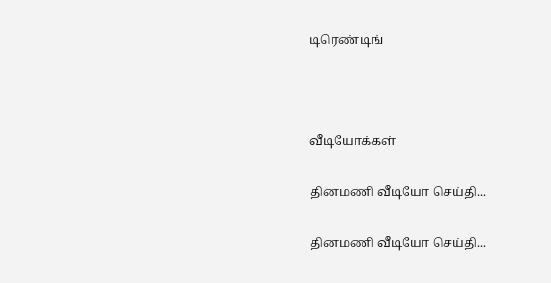டிரெண்டிங்



வீடியோக்கள்

தினமணி வீடியோ செய்தி...

தினமணி வீடியோ செய்தி...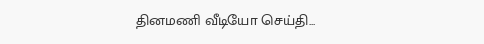தினமணி வீடியோ செய்தி...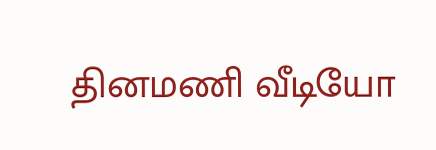தினமணி வீடியோ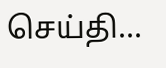செய்தி...